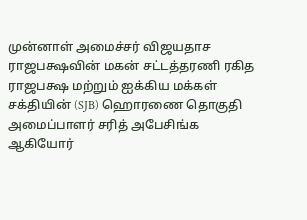முன்னாள் அமைச்சர் விஜயதாச ராஜபக்ஷவின் மகன் சட்டத்தரணி ரகித ராஜபக்ஷ மற்றும் ஐக்கிய மக்கள் சக்தியின் (SJB) ஹொரணை தொகுதி அமைப்பாளர் சரித் அபேசிங்க ஆகியோர்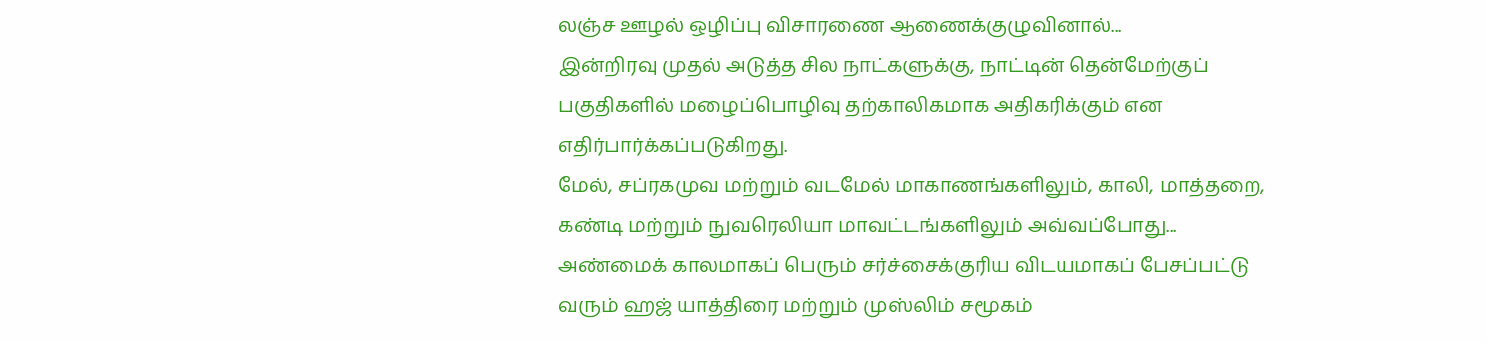லஞ்ச ஊழல் ஒழிப்பு விசாரணை ஆணைக்குழுவினால்...
இன்றிரவு முதல் அடுத்த சில நாட்களுக்கு, நாட்டின் தென்மேற்குப் பகுதிகளில் மழைப்பொழிவு தற்காலிகமாக அதிகரிக்கும் என எதிர்பார்க்கப்படுகிறது.
மேல், சப்ரகமுவ மற்றும் வடமேல் மாகாணங்களிலும், காலி, மாத்தறை, கண்டி மற்றும் நுவரெலியா மாவட்டங்களிலும் அவ்வப்போது...
அண்மைக் காலமாகப் பெரும் சர்ச்சைக்குரிய விடயமாகப் பேசப்பட்டு வரும் ஹஜ் யாத்திரை மற்றும் முஸ்லிம் சமூகம்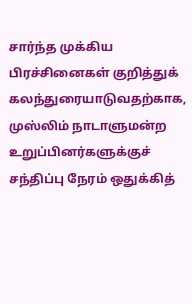சார்ந்த முக்கிய பிரச்சினைகள் குறித்துக் கலந்துரையாடுவதற்காக, முஸ்லிம் நாடாளுமன்ற உறுப்பினர்களுக்குச் சந்திப்பு நேரம் ஒதுக்கித்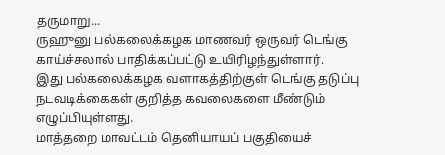தருமாறு...
ருஹுனு பல்கலைக்கழக மாணவர் ஒருவர் டெங்கு காய்ச்சலால் பாதிக்கப்பட்டு உயிரிழந்துள்ளார்.
இது பல்கலைக்கழக வளாகத்திற்குள் டெங்கு தடுப்பு நடவடிக்கைகள் குறித்த கவலைகளை மீண்டும் எழுப்பியுள்ளது.
மாத்தறை மாவட்டம் தெனியாயப் பகுதியைச்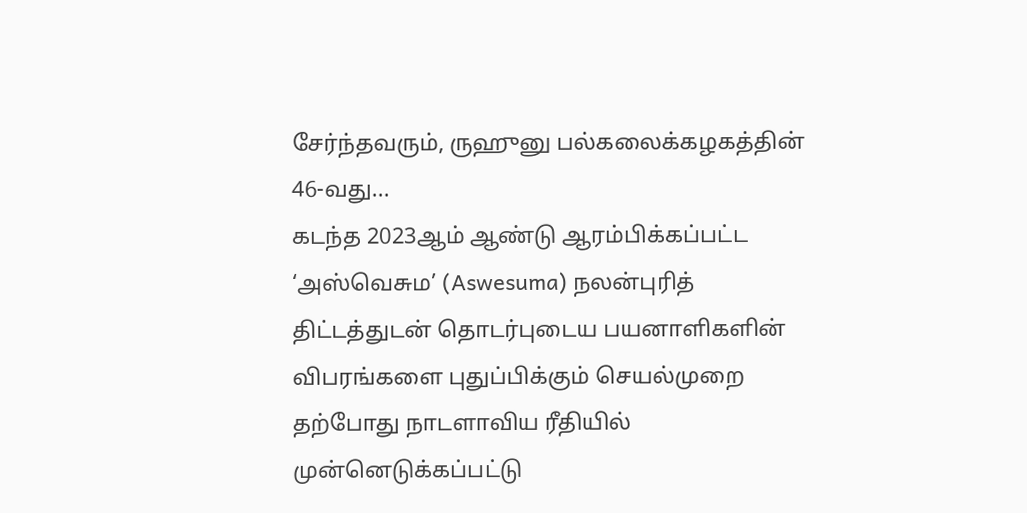சேர்ந்தவரும், ருஹுனு பல்கலைக்கழகத்தின் 46-வது...
கடந்த 2023ஆம் ஆண்டு ஆரம்பிக்கப்பட்ட ‘அஸ்வெசும’ (Aswesuma) நலன்புரித் திட்டத்துடன் தொடர்புடைய பயனாளிகளின் விபரங்களை புதுப்பிக்கும் செயல்முறை தற்போது நாடளாவிய ரீதியில் முன்னெடுக்கப்பட்டு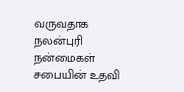வருவதாக நலன்புரி நன்மைகள் சபையின் உதவி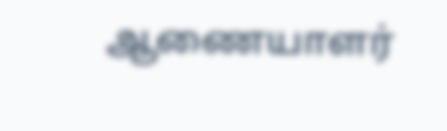ஆணையாளர்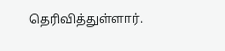தெரிவித்துள்ளார்.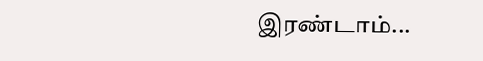இரண்டாம்...